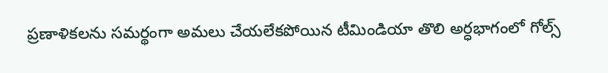ప్రణాళికలను సమర్థంగా అమలు చేయలేకపోయిన టీమిండియా తొలి అర్ధభాగంలో గోల్స్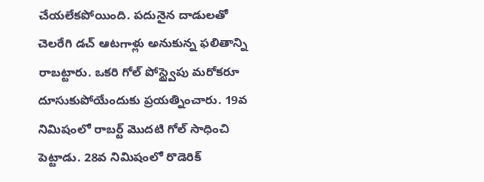చేయలేకపోయింది. పదునైన దాడులతో చెలరేగి డచ్ ఆటగాళ్లు అనుకున్న ఫలితాన్ని రాబట్టారు. ఒకరి గోల్ పోస్ట్వైపు మరోకరూ దూసుకుపోయేందుకు ప్రయత్నించారు. 19వ నిమిషంలో రాబర్ట్ మొదటి గోల్ సాధించి పెట్టాడు. 28వ నిమిషంలో రొడెరిక్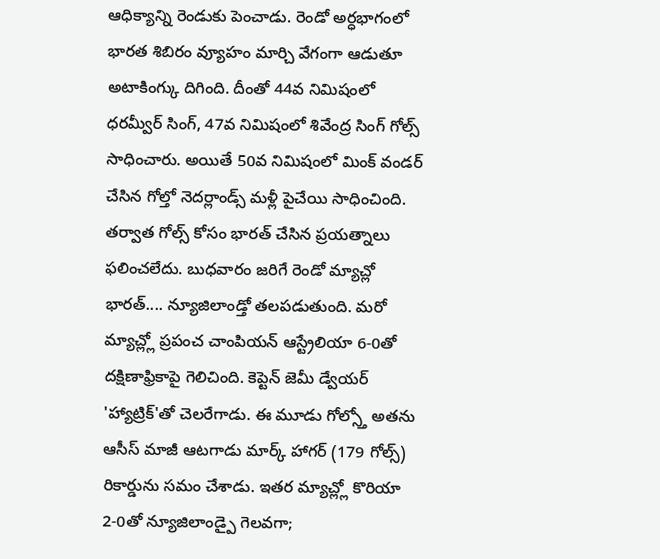ఆధిక్యాన్ని రెండుకు పెంచాడు. రెండో అర్ధభాగంలో భారత శిబిరం వ్యూహం మార్చి వేగంగా ఆడుతూ అటాకింగ్కు దిగింది. దీంతో 44వ నిమిషంలో ధరమ్వీర్ సింగ్, 47వ నిమిషంలో శివేంద్ర సింగ్ గోల్స్ సాధించారు. అయితే 50వ నిమిషంలో మింక్ వండర్ చేసిన గోల్తో నెదర్లాండ్స్ మళ్లీ పైచేయి సాధించింది.
తర్వాత గోల్స్ కోసం భారత్ చేసిన ప్రయత్నాలు ఫలించలేదు. బుధవారం జరిగే రెండో మ్యాచ్లో భారత్.... న్యూజిలాండ్తో తలపడుతుంది. మరో మ్యాచ్ల్లో ప్రపంచ చాంపియన్ ఆస్ట్రేలియా 6-0తో దక్షిణాఫ్రికాపై గెలిచింది. కెప్టెన్ జెమీ డ్వేయర్ 'హ్యాట్రిక్'తో చెలరేగాడు. ఈ మూడు గోల్స్తో అతను ఆసీస్ మాజీ ఆటగాడు మార్క్ హాగర్ (179 గోల్స్) రికార్డును సమం చేశాడు. ఇతర మ్యాచ్ల్లో కొరియా 2-0తో న్యూజిలాండ్పై గెలవగా;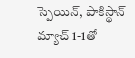స్పెయిన్, పాకిస్థాన్ మ్యాచ్ 1-1తో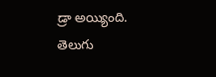డ్రా అయ్యింది.
తెలుగు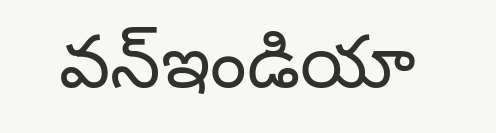వన్ఇండియా